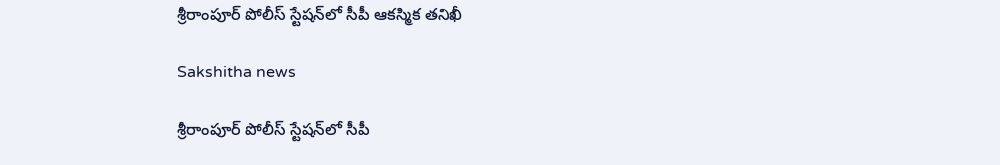శ్రీరాంపూర్ పోలీస్ స్టేషన్‌లో సీపీ ఆకస్మిక తనిఖీ

Sakshitha news

శ్రీరాంపూర్ పోలీస్ స్టేషన్‌లో సీపీ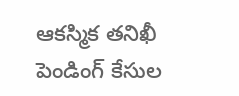ఆకస్మిక తనిఖీ
పెండింగ్ కేసుల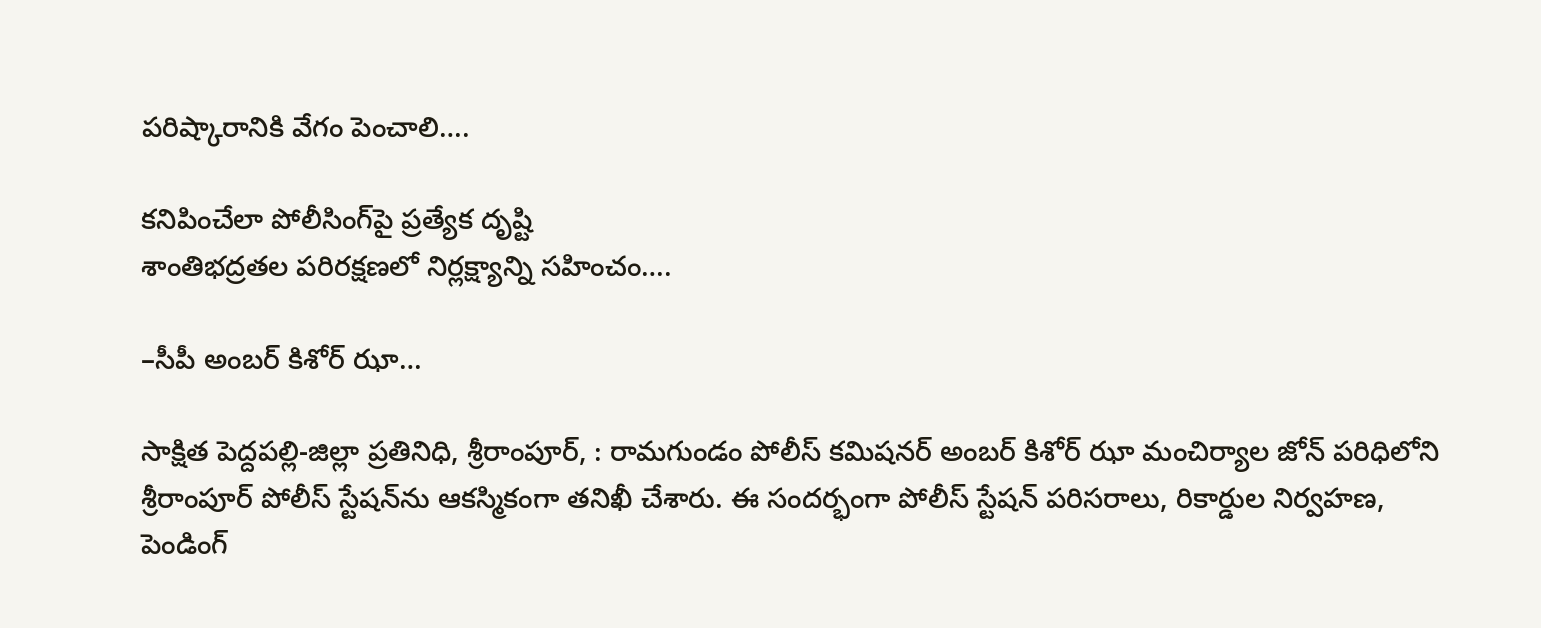పరిష్కారానికి వేగం పెంచాలి….

కనిపించేలా పోలీసింగ్‌పై ప్రత్యేక దృష్టి
శాంతిభద్రతల పరిరక్షణలో నిర్లక్ష్యాన్ని సహించం….

–సీపీ అంబర్ కిశోర్ ఝా…

సాక్షిత పెద్దపల్లి-జిల్లా ప్రతినిధి, శ్రీరాంపూర్, : రామగుండం పోలీస్ కమిషనర్ అంబర్ కిశోర్ ఝా మంచిర్యాల జోన్ పరిధిలోని శ్రీరాంపూర్ పోలీస్ స్టేషన్‌ను ఆకస్మికంగా తనిఖీ చేశారు. ఈ సందర్భంగా పోలీస్ స్టేషన్ పరిసరాలు, రికార్డుల నిర్వహణ, పెండింగ్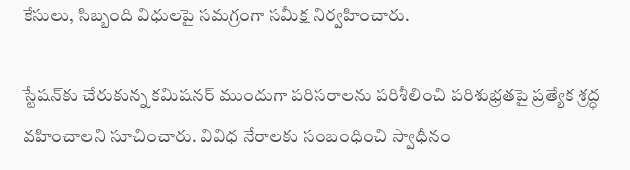కేసులు, సిబ్బంది విధులపై సమగ్రంగా సమీక్ష నిర్వహించారు.

స్టేషన్‌కు చేరుకున్న కమిషనర్ ముందుగా పరిసరాలను పరిశీలించి పరిశుభ్రతపై ప్రత్యేక శ్రద్ధ వహించాలని సూచించారు. వివిధ నేరాలకు సంబంధించి స్వాధీనం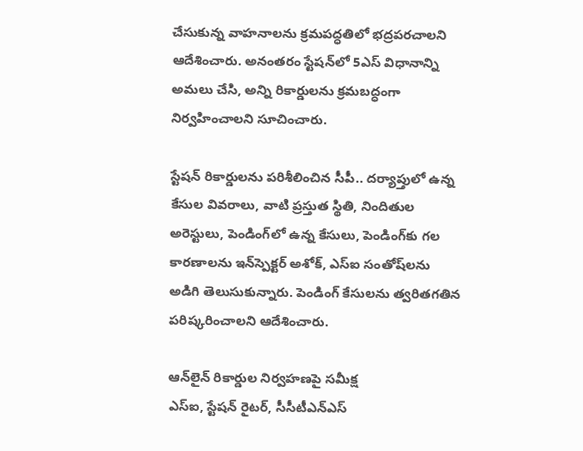చేసుకున్న వాహనాలను క్రమపద్ధతిలో భద్రపరచాలని ఆదేశించారు. అనంతరం స్టేషన్‌లో 5ఎస్ విధానాన్ని అమలు చేసి, అన్ని రికార్డులను క్రమబద్ధంగా నిర్వహించాలని సూచించారు.

స్టేషన్ రికార్డులను పరిశీలించిన సీపీ.. దర్యాప్తులో ఉన్న కేసుల వివరాలు, వాటి ప్రస్తుత స్థితి, నిందితుల అరెస్టులు, పెండింగ్‌లో ఉన్న కేసులు, పెండింగ్‌కు గల కారణాలను ఇన్‌స్పెక్టర్ అశోక్, ఎస్‌ఐ సంతోష్‌లను అడిగి తెలుసుకున్నారు. పెండింగ్ కేసులను త్వరితగతిన పరిష్కరించాలని ఆదేశించారు.

ఆన్‌లైన్ రికార్డుల నిర్వహణపై సమీక్ష
ఎస్‌ఐ, స్టేషన్ రైటర్, సీసీటీఎన్‌ఎస్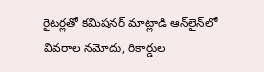రైటర్లతో కమిషనర్ మాట్లాడి ఆన్‌లైన్‌లో వివరాల నమోదు, రికార్డుల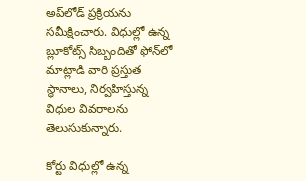అప్‌లోడ్ ప్రక్రియను సమీక్షించారు. విధుల్లో ఉన్న బ్లూకోట్స్ సిబ్బందితో ఫోన్‌లో మాట్లాడి వారి ప్రస్తుత స్థానాలు, నిర్వహిస్తున్న విధుల వివరాలను తెలుసుకున్నారు.

కోర్టు విధుల్లో ఉన్న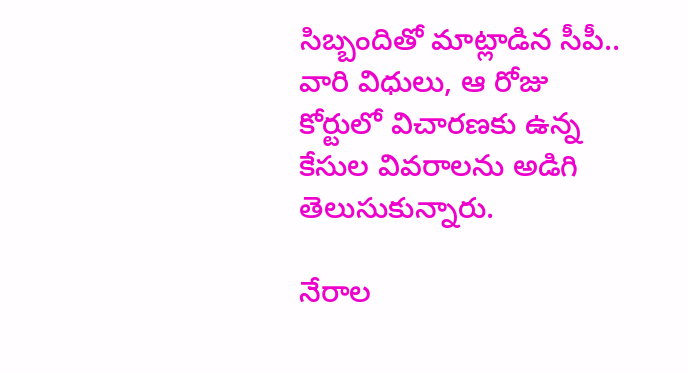సిబ్బందితో మాట్లాడిన సీపీ.. వారి విధులు, ఆ రోజు కోర్టులో విచారణకు ఉన్న కేసుల వివరాలను అడిగి తెలుసుకున్నారు.

నేరాల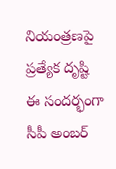నియంత్రణపై ప్రత్యేక దృష్టి
ఈ సందర్భంగా సీపీ అంబర్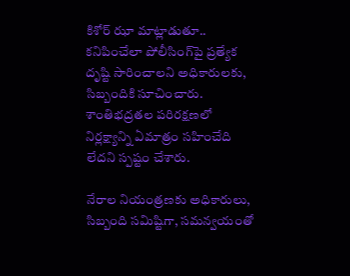కిశోర్ ఝా మాట్లాడుతూ.. కనిపించేలా పోలీసింగ్‌పై ప్రత్యేక దృష్టి సారించాలని అధికారులకు, సిబ్బందికి సూచించారు. శాంతిభద్రతల పరిరక్షణలో నిర్లక్ష్యాన్ని ఏమాత్రం సహించేది లేదని స్పష్టం చేశారు.

నేరాల నియంత్రణకు అధికారులు, సిబ్బంది సమిష్టిగా, సమన్వయంతో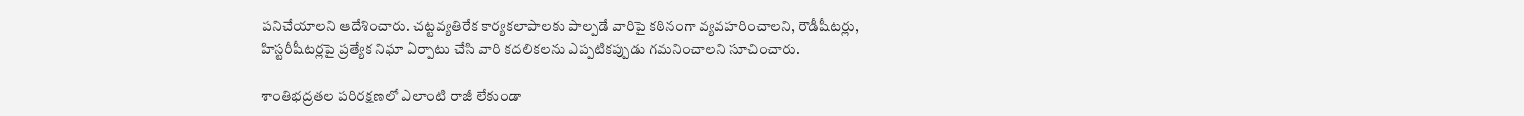పనిచేయాలని ఆదేశించారు. చట్టవ్యతిరేక కార్యకలాపాలకు పాల్పడే వారిపై కఠినంగా వ్యవహరించాలని, రౌడీషీటర్లు, హిస్టరీషీటర్లపై ప్రత్యేక నిఘా ఏర్పాటు చేసి వారి కదలికలను ఎప్పటికప్పుడు గమనించాలని సూచించారు.

శాంతిభద్రతల పరిరక్షణలో ఎలాంటి రాజీ లేకుండా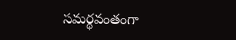సమర్థవంతంగా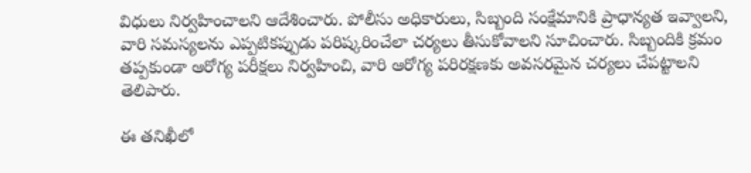విధులు నిర్వహించాలని ఆదేశించారు. పోలీసు అధికారులు, సిబ్బంది సంక్షేమానికి ప్రాధాన్యత ఇవ్వాలని, వారి సమస్యలను ఎప్పటికప్పుడు పరిష్కరించేలా చర్యలు తీసుకోవాలని సూచించారు. సిబ్బందికి క్రమం తప్పకుండా ఆరోగ్య పరీక్షలు నిర్వహించి, వారి ఆరోగ్య పరిరక్షణకు అవసరమైన చర్యలు చేపట్టాలని తెలిపారు.

ఈ తనిఖీలో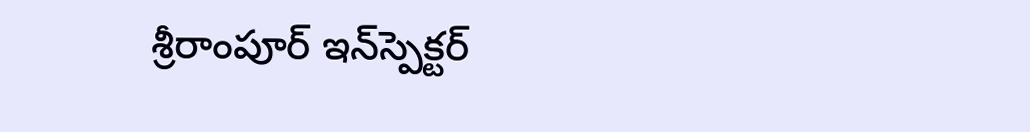శ్రీరాంపూర్ ఇన్‌స్పెక్టర్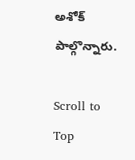అశోక్ పాల్గొన్నారు.

Scroll to Top